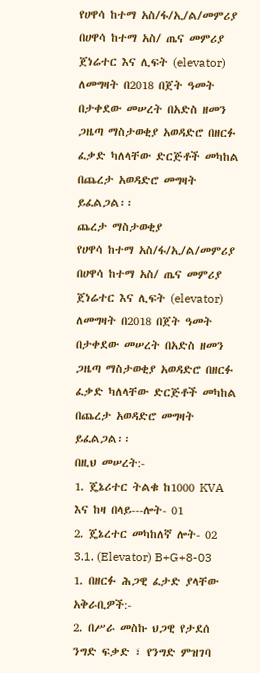የሀዋሳ ከተማ አስ/ፋ/ኢ/ል/መምሪያ በሀዋሳ ከተማ አስ/ ጤና መምሪያ ጀነሬተር እና ሊፍት (elevator) ለመግዛት በ2018 በጀት ዓመት በታቀደው መሠረት በአድስ ዘመን ጋዜጣ ማስታወቂያ አወዳድሮ በዘርፉ ፈቃድ ካለላቸው ድርጅቶች መካከል በጨረታ አወዳድሮ መግዛት ይፈልጋል፡፡
ጨረታ ማስታወቂያ
የሀዋሳ ከተማ አስ/ፋ/ኢ/ል/መምሪያ በሀዋሳ ከተማ አስ/ ጤና መምሪያ ጀነሬተር እና ሊፍት (elevator) ለመግዛት በ2018 በጀት ዓመት በታቀደው መሠረት በአድስ ዘመን ጋዜጣ ማስታወቂያ አወዳድሮ በዘርፉ ፈቃድ ካለላቸው ድርጅቶች መካከል በጨረታ አወዳድሮ መግዛት ይፈልጋል፡፡
በዚህ መሠረት:-
1. ጄኔሪተር ትልቁ ከ1000 KVA እና ከዛ በላይ---ሎት- 01
2. ጄኔረተር መካከለኛ ሎት- 02
3.1. (Elevator) B+G+8-03
1. በዘርፉ ሕጋዊ ፈታድ ያላቸው አቅራቢዎች:-
2. በሥራ መስኩ ህጋዊ የታደሰ ንግድ ፍቃድ ፣ የንግድ ምዝገባ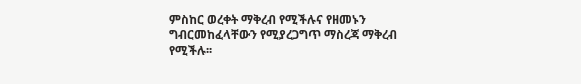ምስከር ወረቀት ማቅረብ የሚችሉና የዘመኑን ግብርመከፈላቸውን የሚያረጋግጥ ማስረጃ ማቅረብ የሚችሉ፡፡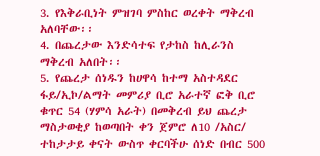3. የእቅራቢነት ምዝገባ ምስከር ወረቀት ማቅረብ አለባቸው፡፡
4. በጨረታው እንድሳተፍ የታከስ ከሊራንስ ማቅረብ አለበት፡፡
5. የጨረታ ሰነዱን ከሀዋሳ ከተማ አስተዳደር ፋይ/ኢኮ/ልማት መምሪያ ቢሮ አራተኛ ፎቅ ቢሮ ቁጥር 54 (ሃምሳ አራት) በመቅረብ ይህ ጨረታ ማስታወቂያ ከወጣበት ቀን ጀምሮ ለ10 /አስር/ ተከታታይ ቀናት ውስጥ ቀርባችሁ ሰነድ በብር 500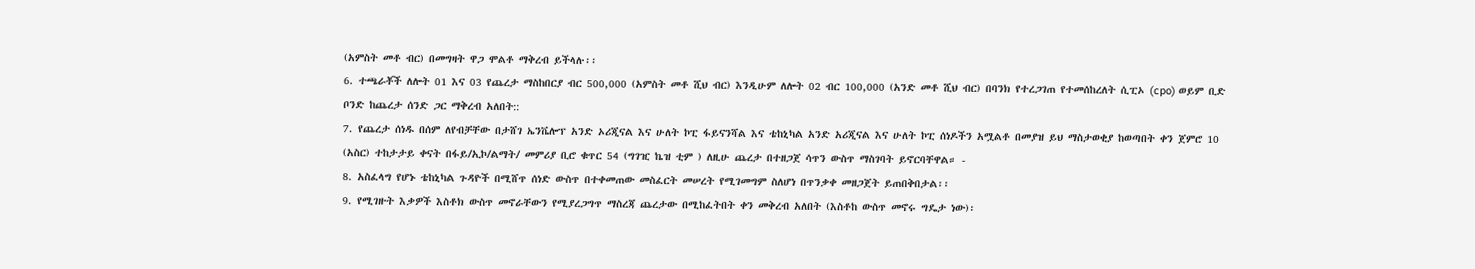(አምስት መቶ ብር) በመግዛት ዋጋ ሞልቶ ማቅረብ ይችላሉ፡፡
6. ተጫራቾች ለሎት 01 እና 03 የጨረታ ማስከበርያ ብር 500,000 (አምስት መቶ ሺህ ብር) እንዲሁም ለሎት 02 ብር 100,000 (አንድ መቶ ሺህ ብር) በባንክ የተረጋገጠ የተመሰከረለት ሲፒኦ (cpo) ወይም ቢድ ቦንድ ከጨረታ ሰንድ ጋር ማቅረብ አለበት::
7. የጨረታ ሰነዱ በሰም ለየብቻቸው በታሸገ ኤንቬሎፕ አንድ ኦሪጂናል እና ሁለት ኮፒ ፋይናንሻል እና ቴከኒካል አንድ አሪጂናል እና ሁለት ኮፒ ሰነዶችን አሟልቶ በመያዝ ይህ ማስታወቂያ ከወጣበት ቀን ጀምሮ 10 (አስር) ተከታታይ ቀናት በፋይ/ኢኮ/ልማት/ መምሪያ ቢሮ ቁጥር 54 (ግገዢ ኬዝ ቲም ) ለዚሁ ጨረታ በተዘጋጀ ሳጥን ውስጥ ማስገባት ይኖርባቸዋል። -
8. አስፈላግ የሆኑ ቴከኒካል ጉዳዮች በሚሸጥ ሰነድ ውስጥ በተቀመጠው መስፈርት መሠረት የሚገመግም ስለሆነ በጥንቃቀ መዘጋጀት ይጠበቅበታል፡፡
9. የሚገዙት እቃዎች እስቶክ ውስጥ መኖራቸውን የሚያረጋግጥ ማስረጃ ጨረታው በሚከፈትበት ቀን መቅረብ አለበት (እስቶከ ውስጥ መኖሩ ግዴታ ነው)፡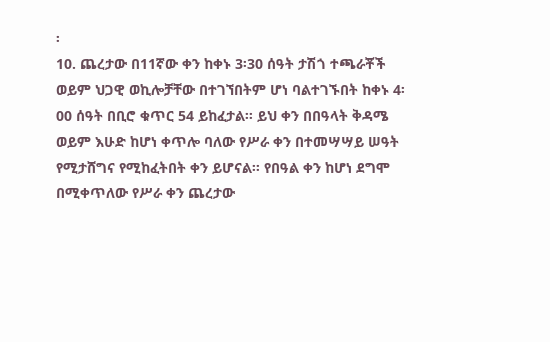፡
10. ጨረታው በ11ኛው ቀን ከቀኑ 3፡30 ሰዓት ታሽጎ ተጫራቾች ወይም ህጋዊ ወኪሎቻቸው በተገኘበትም ሆነ ባልተገኙበት ከቀኑ 4፡00 ሰዓት በቢሮ ቁጥር 54 ይከፈታል፡፡ ይህ ቀን በበዓላት ቅዳሜ ወይም እሁድ ከሆነ ቀጥሎ ባለው የሥራ ቀን በተመሣሣይ ሠዓት የሚታሸግና የሚከፈትበት ቀን ይሆናል፡፡ የበዓል ቀን ከሆነ ደግሞ በሚቀጥለው የሥራ ቀን ጨረታው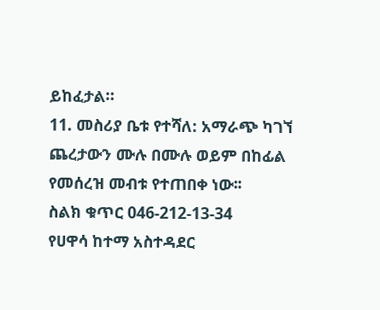ይከፈታል።
11. መስሪያ ቤቱ የተሻለ: አማራጭ ካገኘ ጨረታውን ሙሉ በሙሉ ወይም በከፊል የመሰረዝ መብቱ የተጠበቀ ነው፡፡
ስልክ ቁጥር 046-212-13-34
የሀዋሳ ከተማ አስተዳደር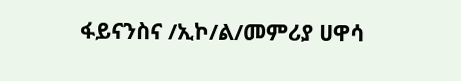ፋይናንስና /ኢኮ/ል/መምሪያ ሀዋሳ